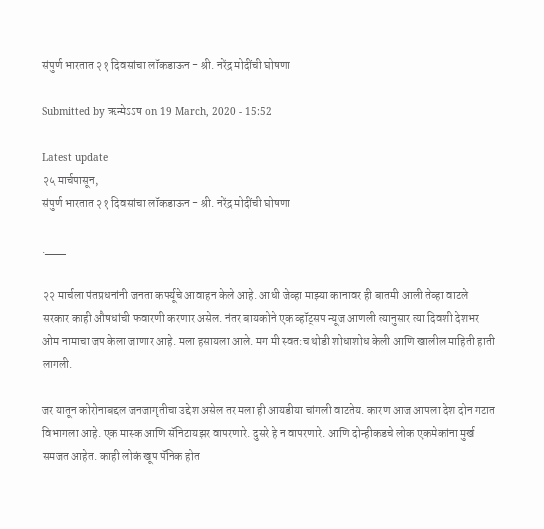संपुर्ण भारतात २१ दिवसांचा लॉकडाऊन - श्री. नरेंद्र मोदींची घोषणा

Submitted by ऋन्मेऽऽष on 19 March, 2020 - 15:52

Latest update
२५ मार्चपासून,
संपुर्ण भारतात २१ दिवसांचा लॉकडाऊन - श्री. नरेंद्र मोदींची घोषणा

.___

२२ मार्चला पंतप्रधनांनी जनता कर्फ्यूचे आवाहन केले आहे. आधी जेव्हा माझ्या कानावर ही बातमी आली तेव्हा वाटले सरकार काही औषधांची फवारणी करणार असेल. नंतर बायकोने एक व्हॉट्सप न्यूज आणली त्यानुसार त्या दिवशी देशभर ओम नामाचा जप केला जाणार आहे. मला हसायला आले. मग मी स्वत:च थोडी शोधाशोध केली आणि खालील माहिती हाती लागली.

जर यातून कोरोनाबद्दल जनजागृतीचा उद्देश असेल तर मला ही आयडीया चांगली वाटतेय. कारण आज आपला देश दोन गटात विभागला आहे. एक मास्क आणि सॅनिटायझर वापरणारे. दुसरे हे न वापरणारे. आणि दोन्हीकडचे लोक एकमेकांना मुर्ख समजत आहेत. काही लोकं खूप पॅनिक होत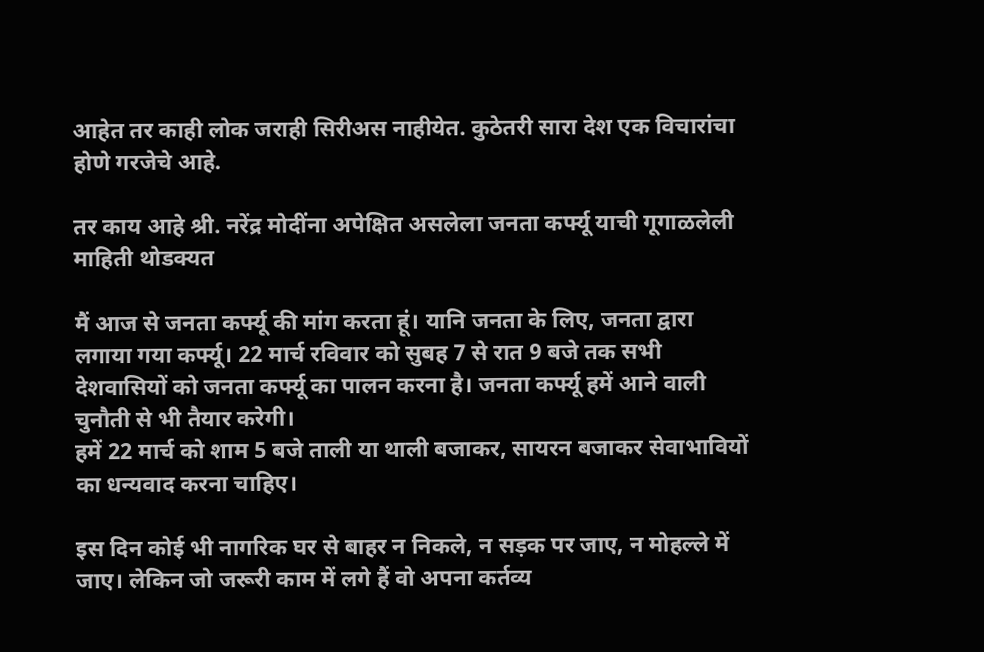आहेत तर काही लोक जराही सिरीअस नाहीयेत. कुठेतरी सारा देश एक विचारांचा होणे गरजेचे आहे.

तर काय आहे श्री. नरेंद्र मोदींना अपेक्षित असलेला जनता कर्फ्यू याची गूगाळलेली माहिती थोडक्यत

मैं आज से जनता कर्फ्यू की मांग करता हूं। यानि जनता के लिए, जनता द्वारा लगाया गया कर्फ्यू। 22 मार्च रविवार को सुबह 7 से रात 9 बजे तक सभी देशवासियों को जनता कर्फ्यू का पालन करना है। जनता कर्फ्यू हमें आने वाली चुनौती से भी तैयार करेगी।
हमें 22 मार्च को शाम 5 बजे ताली या थाली बजाकर, सायरन बजाकर सेवाभावियों का धन्यवाद करना चाहिए।

इस दिन कोई भी नागरिक घर से बाहर न निकले, न सड़क पर जाए, न मोहल्ले में जाए। लेकिन जो जरूरी काम में लगे हैं वो अपना कर्तव्य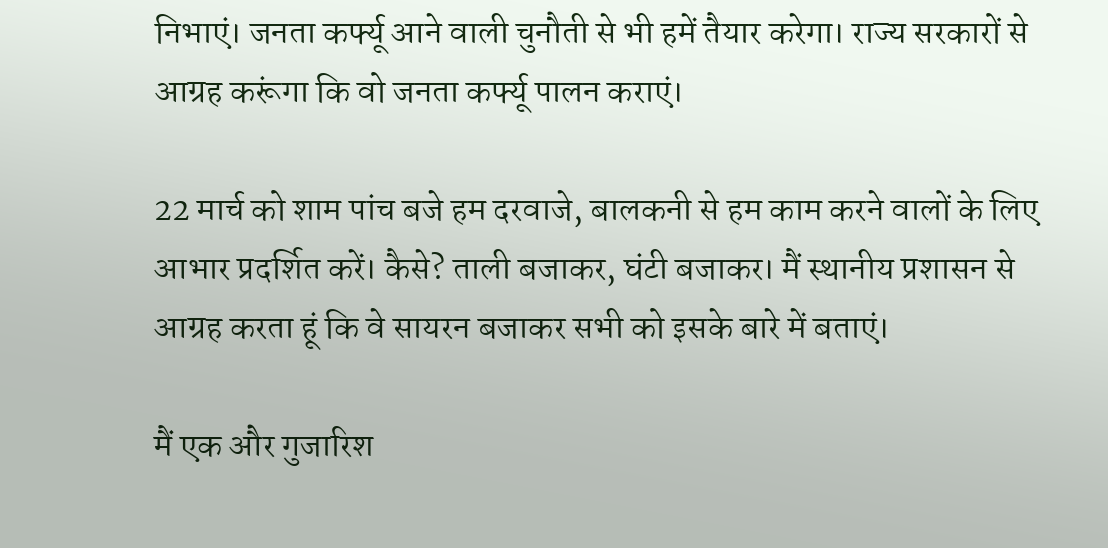निभाएं। जनता कर्फ्यू आने वाली चुनौती से भी हमें तैयार करेगा। राज्य सरकारों से आग्रह करूंगा कि वो जनता कर्फ्यू पालन कराएं।

22 मार्च को शाम पांच बजे हम दरवाजे, बालकनी से हम काम करने वालों के लिए आभार प्रदर्शित करें। कैसे? ताली बजाकर, घंटी बजाकर। मैं स्थानीय प्रशासन से आग्रह करता हूं कि वे सायरन बजाकर सभी को इसके बारे में बताएं।

मैं एक और गुजारिश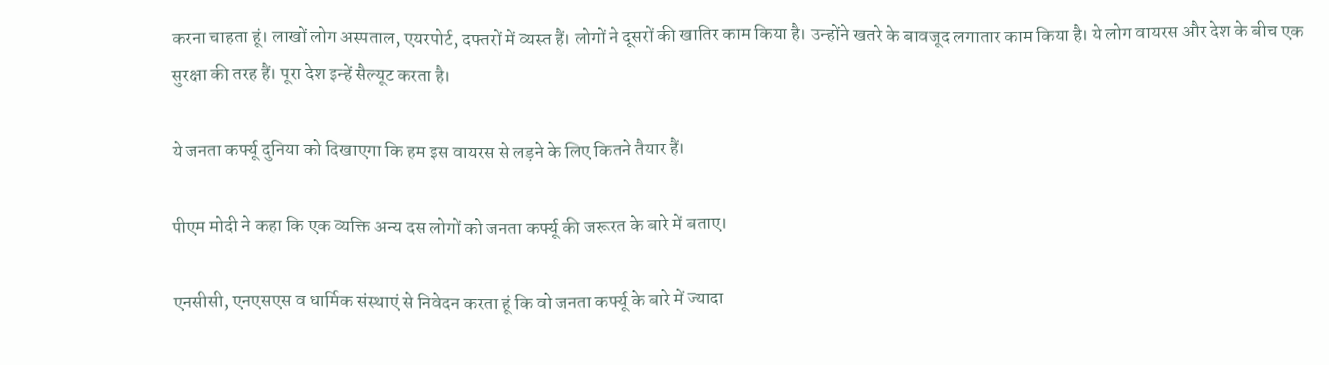करना चाहता हूं। लाखों लोग अस्पताल, एयरपोर्ट, दफ्तरों में व्यस्त हैं। लोगों ने दूसरों की खातिर काम किया है। उन्होंने खतरे के बावजूद लगातार काम किया है। ये लोग वायरस और देश के बीच एक सुरक्षा की तरह हैं। पूरा देश इन्हें सैल्यूट करता है।

ये जनता कर्फ्यू दुनिया को दिखाएगा कि हम इस वायरस से लड़ने के लिए कितने तैयार हैं।

पीएम मोदी ने कहा कि एक व्यक्ति अन्य दस लोगों को जनता कर्फ्यू की जरूरत के बारे में बताए।

एनसीसी, एनएसएस व धार्मिक संस्थाएं से निवेदन करता हूं कि वो जनता कर्फ्यू के बारे में ज्यादा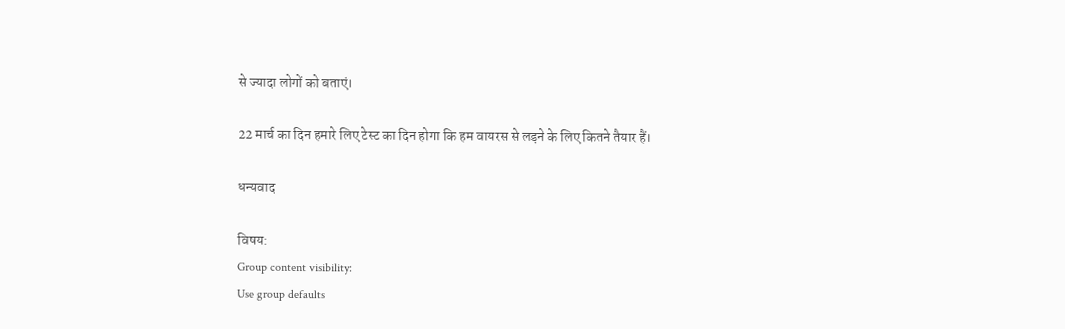से ज्यादा लोगों को बताएं।

22 मार्च का दिन हमारे लिए टेस्ट का दिन होगा कि हम वायरस से लड़ने के लिए कितने तैयार हैं।

धन्यवाद

विषय:
Group content visibility:
Use group defaults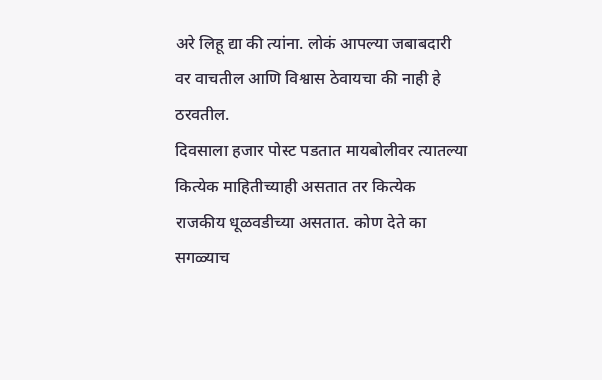अरे लिहू द्या की त्यांना. लोकं आपल्या जबाबदारी वर वाचतील आणि विश्वास ठेवायचा की नाही हे ठरवतील.
दिवसाला हजार पोस्ट पडतात मायबोलीवर त्यातल्या कित्येक माहितीच्याही असतात तर कित्येक राजकीय धूळवडीच्या असतात. कोण देते का सगळ्याच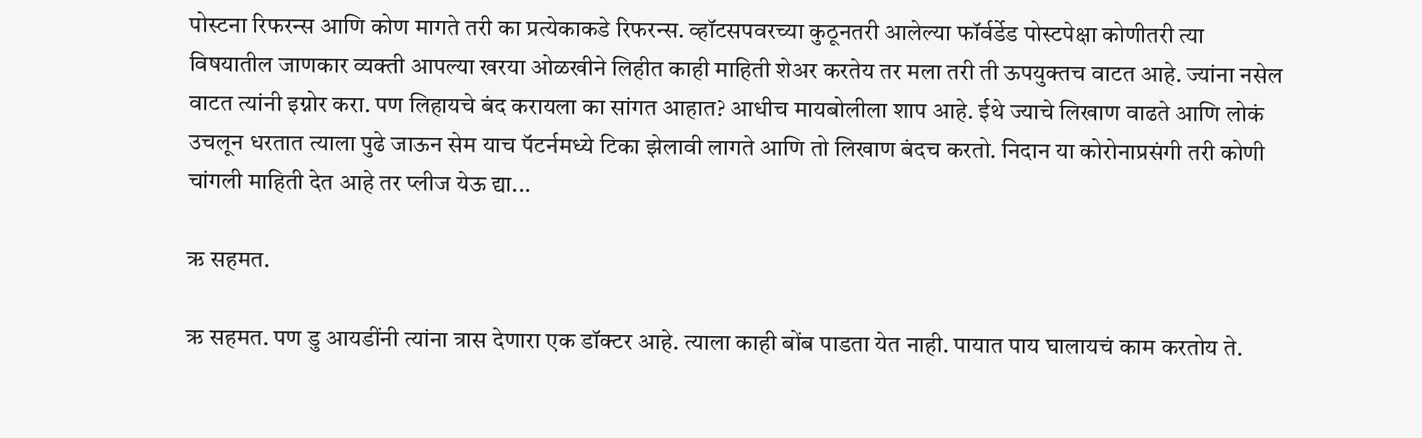पोस्टना रिफरन्स आणि कोण मागते तरी का प्रत्येकाकडे रिफरन्स. व्हॉटसपवरच्या कुठूनतरी आलेल्या फॉर्वर्डेड पोस्टपेक्षा कोणीतरी त्या विषयातील जाणकार व्यक्ती आपल्या खरया ओळखीने लिहीत काही माहिती शेअर करतेय तर मला तरी ती ऊपयुक्तच वाटत आहे. ज्यांना नसेल वाटत त्यांनी इग्नोर करा. पण लिहायचे बंद करायला का सांगत आहात? आधीच मायबोलीला शाप आहे. ईथे ज्याचे लिखाण वाढते आणि लोकं उचलून धरतात त्याला पुढे जाऊन सेम याच पॅटर्नमध्ये टिका झेलावी लागते आणि तो लिखाण बंदच करतो. निदान या कोरोनाप्रसंगी तरी कोणी चांगली माहिती देत आहे तर प्लीज येऊ द्या...

ऋ सहमत.

ऋ सहमत. पण डु आयडींनी त्यांना त्रास देणारा एक डॉक्टर आहे. त्याला काही बोंब पाडता येत नाही. पायात पाय घालायचं काम करतोय ते.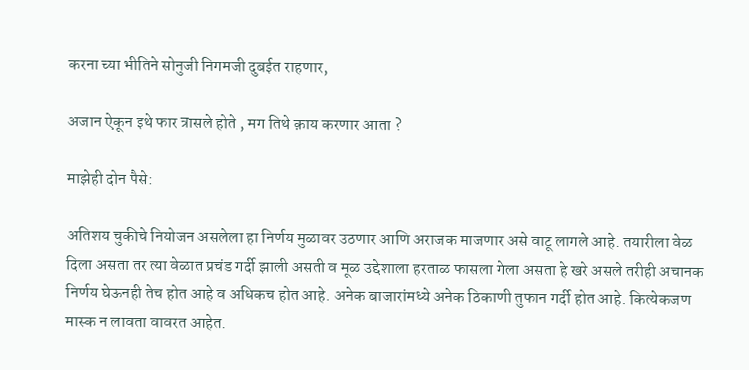करना च्या भीतिने सोनुजी निगमजी दुबईत राहणार,

अजान ऐकून इथे फार त्रासले होते , मग तिथे क़ाय करणार आता ?

माझेही दोन पैसे:

अतिशय चुकीचे नियोजन असलेला हा निर्णय मुळावर उठणार आणि अराजक माजणार असे वाटू लागले आहे. तयारीला वेळ दिला असता तर त्या वेळात प्रचंड गर्दी झाली असती व मूळ उद्देशाला हरताळ फासला गेला असता हे खरे असले तरीही अचानक निर्णय घेऊनही तेच होत आहे व अधिकच होत आहे. अनेक बाजारांमध्ये अनेक ठिकाणी तुफान गर्दी होत आहे. कित्येकजण मास्क न लावता वावरत आहेत.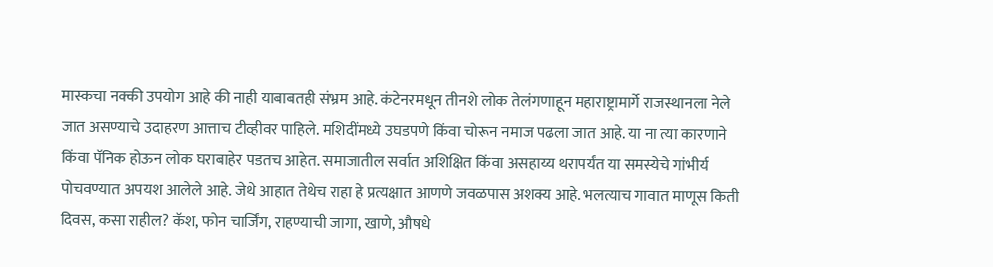मास्कचा नक्की उपयोग आहे की नाही याबाबतही संभ्रम आहे. कंटेनरमधून तीनशे लोक तेलंगणाहून महाराष्ट्रामार्गे राजस्थानला नेले जात असण्याचे उदाहरण आत्ताच टीव्हीवर पाहिले. मशिदींमध्ये उघडपणे किंवा चोरून नमाज पढला जात आहे. या ना त्या कारणाने किंवा पॅनिक होऊन लोक घराबाहेर पडतच आहेत. समाजातील सर्वात अशिक्षित किंवा असहाय्य थरापर्यंत या समस्येचे गांभीर्य पोचवण्यात अपयश आलेले आहे. जेथे आहात तेथेच राहा हे प्रत्यक्षात आणणे जवळपास अशक्य आहे. भलत्याच गावात माणूस किती दिवस, कसा राहील? कॅश, फोन चार्जिंग, राहण्याची जागा, खाणे, औषधे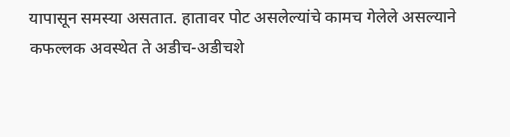यापासून समस्या असतात. हातावर पोट असलेल्यांचे कामच गेलेले असल्याने कफल्लक अवस्थेत ते अडीच-अडीचशे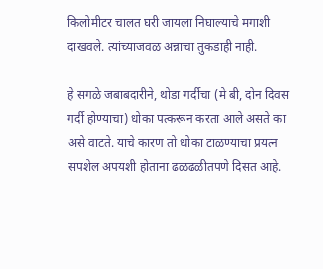किलोमीटर चालत घरी जायला निघाल्याचे मगाशी दाखवले. त्यांच्याजवळ अन्नाचा तुकडाही नाही.

हे सगळे जबाबदारीने, थोडा गर्दीचा (मे बी, दोन दिवस गर्दी होण्याचा) धोका पत्करून करता आले असते का असे वाटते. याचे कारण तो धोका टाळण्याचा प्रयत्न सपशेल अपयशी होताना ढळढळीतपणे दिसत आहे.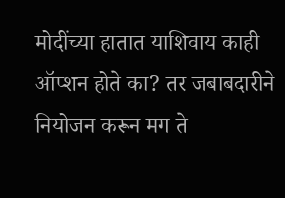मोदींच्या हातात याशिवाय काही ऑप्शन होते का? तर जबाबदारीने नियोजन करून मग ते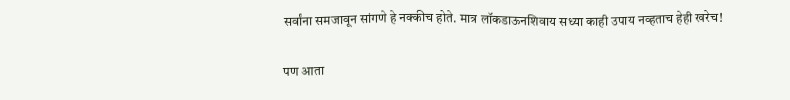सर्वांना समजावून सांगणे हे नक्कीच होते. मात्र लॉकडाऊनशिवाय सध्या काही उपाय नव्हताच हेही खरेच!

पण आता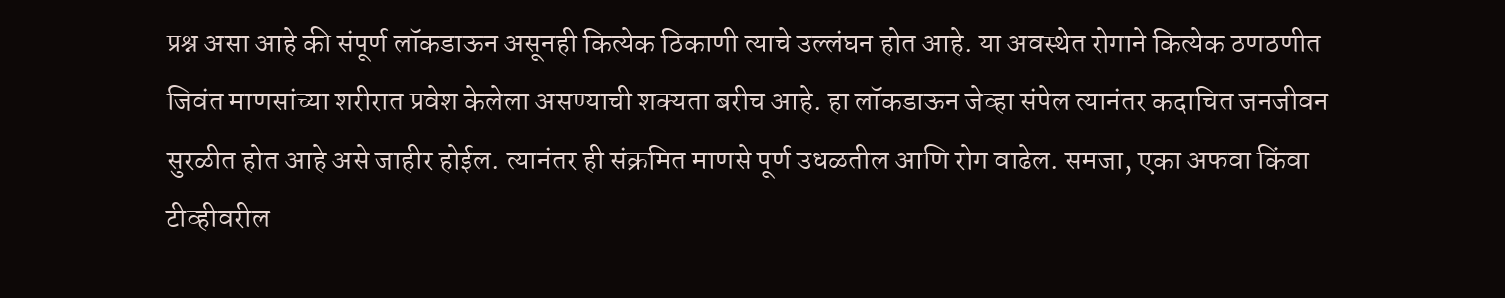प्रश्न असा आहे की संपूर्ण लॉकडाऊन असूनही कित्येक ठिकाणी त्याचे उल्लंघन होत आहे. या अवस्थेत रोगाने कित्येक ठणठणीत जिवंत माणसांच्या शरीरात प्रवेश केलेला असण्याची शक्यता बरीच आहे. हा लॉकडाऊन जेव्हा संपेल त्यानंतर कदाचित जनजीवन सुरळीत होत आहे असे जाहीर होईल. त्यानंतर ही संक्रमित माणसे पूर्ण उधळतील आणि रोग वाढेल. समजा, एका अफवा किंवा टीव्हीवरील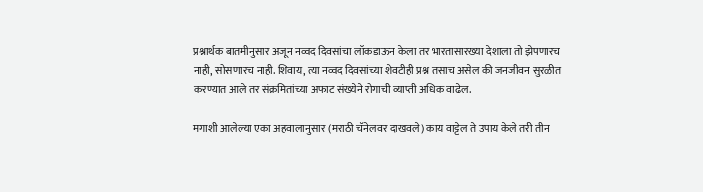प्रश्नार्थक बातमीनुसार अजून नव्वद दिवसांचा लॉकडाऊन केला तर भारतासारख्या देशाला तो झेपणारच नाही, सोसणारच नाही. शिवाय, त्या नव्वद दिवसांच्या शेवटीही प्रश्न तसाच असेल की जनजीवन सुरळीत करण्यात आले तर संक्रमितांच्या अफाट संख्येने रोगाची व्याप्ती अधिक वाढेल.

मगाशी आलेल्या एका अहवालानुसार (मराठी चॅनेलवर दाखवले) काय वाट्टेल ते उपाय केले तरी तीन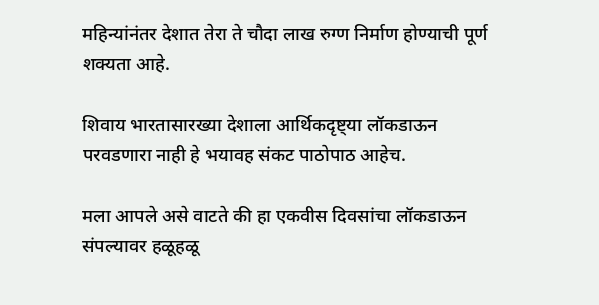महिन्यांनंतर देशात तेरा ते चौदा लाख रुग्ण निर्माण होण्याची पूर्ण शक्यता आहे.

शिवाय भारतासारख्या देशाला आर्थिकदृष्ट्या लॉकडाऊन परवडणारा नाही हे भयावह संकट पाठोपाठ आहेच.

मला आपले असे वाटते की हा एकवीस दिवसांचा लॉकडाऊन संपल्यावर हळूहळू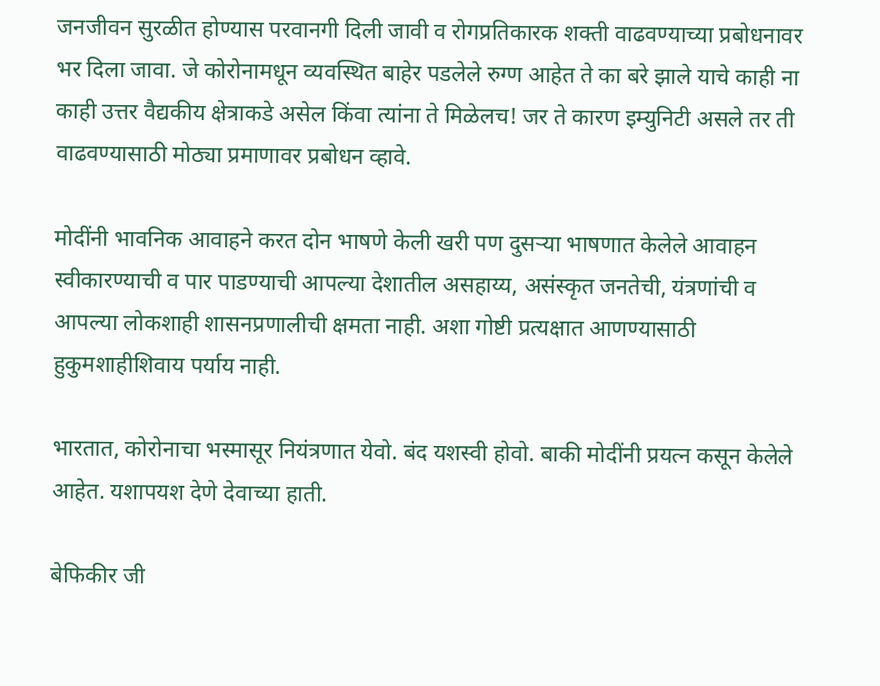जनजीवन सुरळीत होण्यास परवानगी दिली जावी व रोगप्रतिकारक शक्ती वाढवण्याच्या प्रबोधनावर भर दिला जावा. जे कोरोनामधून व्यवस्थित बाहेर पडलेले रुग्ण आहेत ते का बरे झाले याचे काही ना काही उत्तर वैद्यकीय क्षेत्राकडे असेल किंवा त्यांना ते मिळेलच! जर ते कारण इम्युनिटी असले तर ती वाढवण्यासाठी मोठ्या प्रमाणावर प्रबोधन व्हावे.

मोदींनी भावनिक आवाहने करत दोन भाषणे केली खरी पण दुसर्‍या भाषणात केलेले आवाहन स्वीकारण्याची व पार पाडण्याची आपल्या देशातील असहाय्य, असंस्कृत जनतेची, यंत्रणांची व आपल्या लोकशाही शासनप्रणालीची क्षमता नाही. अशा गोष्टी प्रत्यक्षात आणण्यासाठी हुकुमशाहीशिवाय पर्याय नाही.

भारतात, कोरोनाचा भस्मासूर नियंत्रणात येवो. बंद यशस्वी होवो. बाकी मोदींनी प्रयत्न कसून केलेले आहेत. यशापयश देणे देवाच्या हाती.

बेफिकीर जी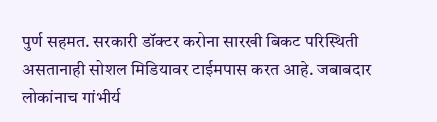पुर्ण सहमत. सरकारी डॉक्टर करोना सारखी बिकट परिस्थिती असतानाही सोशल मिडियावर टाईमपास करत आहे. जबाबदार लोकांनाच गांभीर्य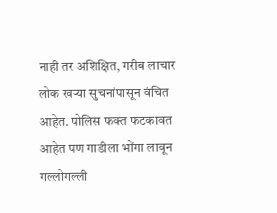नाही तर अशिक्षित, गरीब लाचार लोक खऱ्या सुचनांपासून वंचित आहेत. पोलिस फक्त फटकावत आहेत पण गाडीला भोंगा लावून गल्लोगल्ली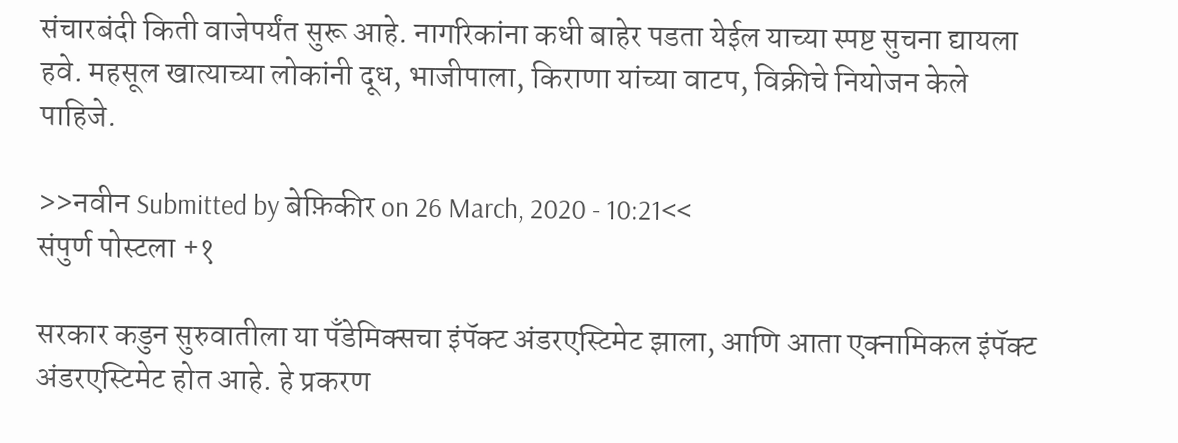संचारबंदी किती वाजेपर्यंत सुरू आहे. नागरिकांना कधी बाहेर पडता येईल याच्या स्पष्ट सुचना द्यायला हवे. महसूल खात्याच्या लोकांनी दूध, भाजीपाला, किराणा यांच्या वाटप, विक्रीचे नियोजन केले पाहिजे.

>>नवीन Submitted by बेफ़िकीर on 26 March, 2020 - 10:21<<
संपुर्ण पोस्टला +१

सरकार कडुन सुरुवातीला या पँडेमिक्सचा इंपॅक्ट अंडरएस्टिमेट झाला, आणि आता एक्नामिकल इंपॅक्ट अंडरएस्टिमेट होत आहे. हे प्रकरण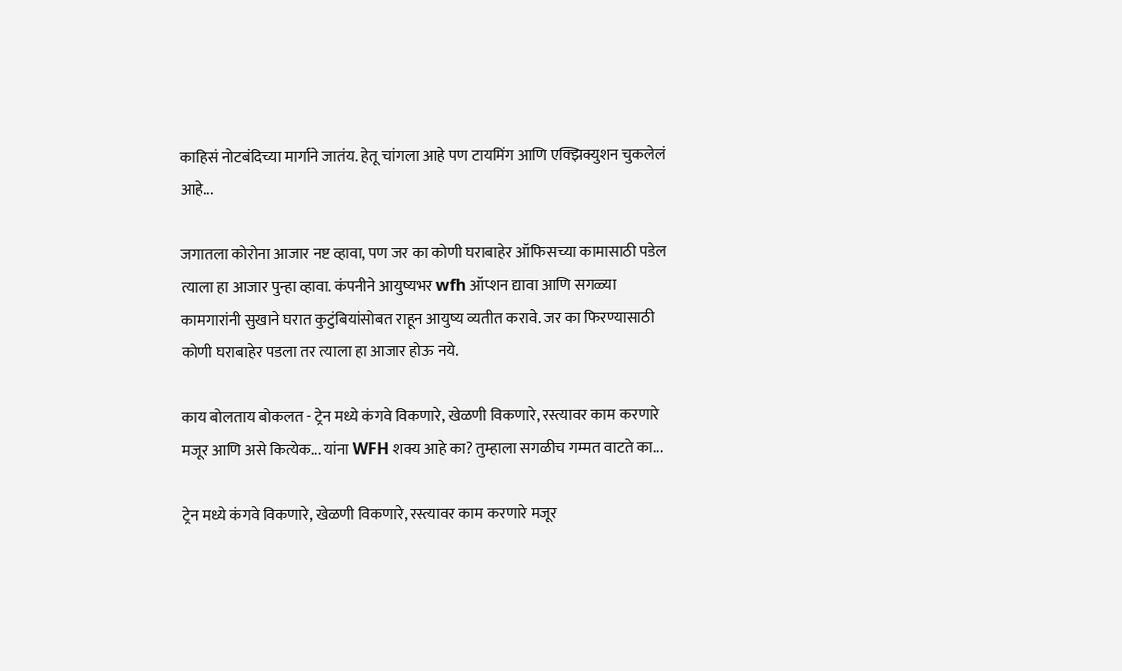काहिसं नोटबंदिच्या मार्गाने जातंय. हेतू चांगला आहे पण टायमिंग आणि एक्झिक्युशन चुकलेलं आहे...

जगातला कोरोना आजार नष्ट व्हावा, पण जर का कोणी घराबाहेर ऑफिसच्या कामासाठी पडेल त्याला हा आजार पुन्हा व्हावा. कंपनीने आयुष्यभर wfh ऑप्शन द्यावा आणि सगळ्या कामगारांनी सुखाने घरात कुटुंबियांसोबत राहून आयुष्य व्यतीत करावे. जर का फिरण्यासाठी कोणी घराबाहेर पडला तर त्याला हा आजार होऊ नये.

काय बोलताय बोकलत - ट्रेन मध्ये कंगवे विकणारे, खेळणी विकणारे, रस्त्यावर काम करणारे मजूर आणि असे कित्येक... यांना WFH शक्य आहे का? तुम्हाला सगळीच गम्मत वाटते का...

ट्रेन मध्ये कंगवे विकणारे, खेळणी विकणारे, रस्त्यावर काम करणारे मजूर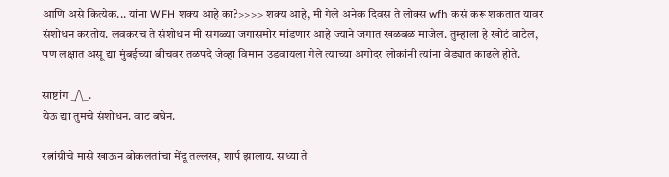आणि असे कित्येक... यांना WFH शक्य आहे का?>>>> शक्य आहे, मी गेले अनेक दिवस ते लोक्स wfh कसं करू शकतात यावर संशोधन करतोय. लवकरच ते संशोधन मी सगळ्या जगासमोर मांडणार आहे ज्याने जगात खळबळ माजेल. तुम्हाला हे खोटं वाटेल, पण लक्षात असू द्या मुंबईच्या बीचवर तळपदे जेव्हा विमान उडवायला गेले त्याच्या अगोदर लोकांनी त्यांना वेड्यात काढले होते.

साष्टांग _/\_.
येऊ द्या तुमचे संशोधन. वाट बघेन.

रत्नांग्रीचे मासे खाऊन बोकलतांचा मेंदू तल्लख, शार्प झालाय. सध्या ते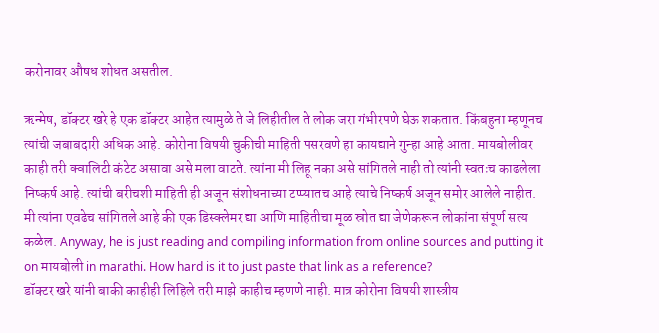करोनावर औषध शोधत असतील.

ऋन्मेष, डॉक्टर खरे हे एक डॉक्टर आहेत त्यामुळे ते जे लिहीतील ते लोक जरा गंभीरपणे घेऊ शकतात. किंबहुना म्हणूनच त्यांची जबाबदारी अधिक आहे. कोरोना विषयी चुकीची माहिती पसरवणे हा कायद्याने गुन्हा आहे आता. मायबोलीवर काही तरी क्वालिटी कंटेट असावा असे मला वाटते. त्यांना मी लिहू नका असे सांगितले नाही तो त्यांनी स्वतःच काढलेला निष्कर्ष आहे. त्यांची बरीचशी माहिती ही अजून संशोधनाच्या टप्प्यातच आहे त्याचे निष्कर्ष अजून समोर आलेले नाहीत. मी त्यांना एवढेच सांगितले आहे की एक डिस्क्लेमर द्या आणि माहितीचा मूळ स्रोत द्या जेणेकरून लोकांना संपूर्ण सत्य कळेल. Anyway, he is just reading and compiling information from online sources and putting it on मायबोली in marathi. How hard is it to just paste that link as a reference?
डॉक्टर खरे यांनी बाकी काहीही लिहिले तरी माझे काहीच म्हणणे नाही. मात्र कोरोना विषयी शास्त्रीय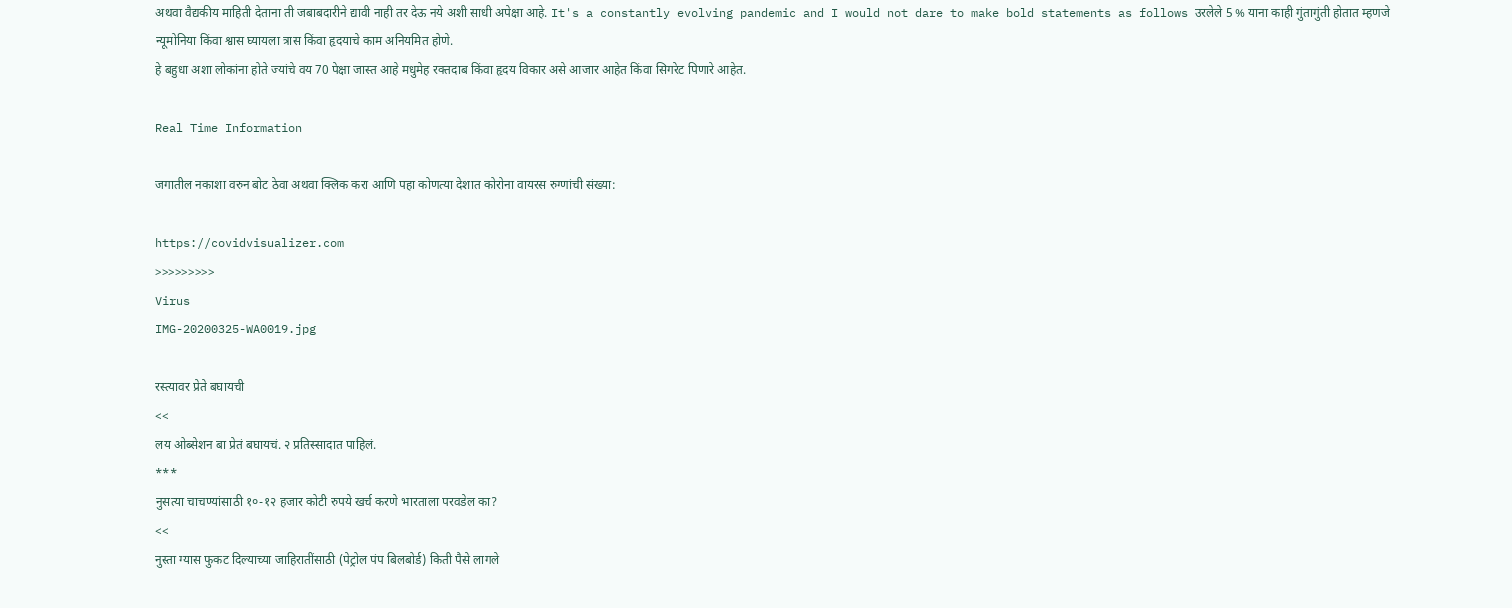अथवा वैद्यकीय माहिती देताना ती जबाबदारीने द्यावी नाही तर देऊ नये अशी साधी अपेक्षा आहे. It's a constantly evolving pandemic and I would not dare to make bold statements as follows उरलेले 5 % याना काही गुंतागुंती होतात म्हणजे न्यूमोनिया किंवा श्वास घ्यायला त्रास किंवा हृदयाचे काम अनियमित होणे.
हे बहुधा अशा लोकांना होते ज्यांचे वय 70 पेक्षा जास्त आहे मधुमेह रक्तदाब किंवा हृदय विकार असे आजार आहेत किंवा सिगरेट पिणारे आहेत.

Real Time Information

जगातील नकाशा वरुन बोट ठेवा अथवा क्लिक करा आणि पहा कोणत्या देशात कोरोना वायरस रुग्णांची संख्या:

https://covidvisualizer.com
>>>>>>>>>
Virus
IMG-20200325-WA0019.jpg

रस्त्यावर प्रेते बघायची
<<
लय ओब्सेशन बा प्रेतं बघायचं. २ प्रतिस्सादात पाहिलं.
***
नुसत्या चाचण्यांसाठी १०-१२ हजार कोटी रुपये खर्च करणे भारताला परवडेल का?
<<
नुस्ता ग्यास फुकट दिल्याच्या जाहिरातींसाठी (पेट्रोल पंप बिलबोर्ड) किती पैसे लागले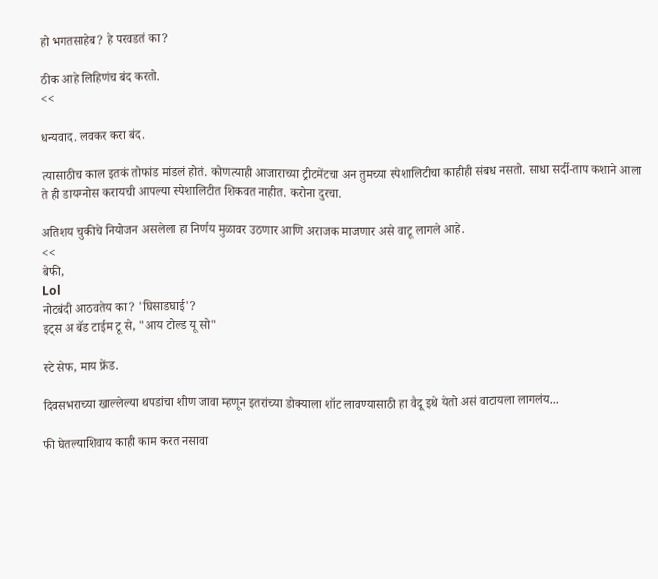हो भगतसाहेब? हे परवडतं का?

ठीक आहे लिहिणंच बंद करतो.
<<

धन्यवाद. लवकर करा बंद.

त्यासाठीच काल इतकं तोफांड मांडलं होतं. कोणत्याही आजाराच्या ट्रीटमेंटचा अन तुमच्या स्पेशालिटीचा काहीही संबध नसतो. साधा सर्दी-ताप कशाने आला ते ही डायग्नोस करायची आपल्या स्पेशालिटीत शिकवत नाहीत. करोना दुरचा.

अतिशय चुकीचे नियोजन असलेला हा निर्णय मुळावर उठणार आणि अराजक माजणार असे वाटू लागले आहे.
<<
बेफी,
Lol
नोटबंदी आठवतेय का? 'घिसाडघाई'?
इट्स अ बॅड टाईम टू से, "आय टोल्ड यू सो"

स्टे सेफ, माय फ्रेंड.

दिवसभराच्या खाल्लेल्या थपडांचा शीण जावा म्हणून इतरांच्या डोक्याला शॉट लावण्यासाठी हा वैदू इथे येतो असं वाटायला लागलंय...

फी घेतल्याशिवाय काही काम करत नसावा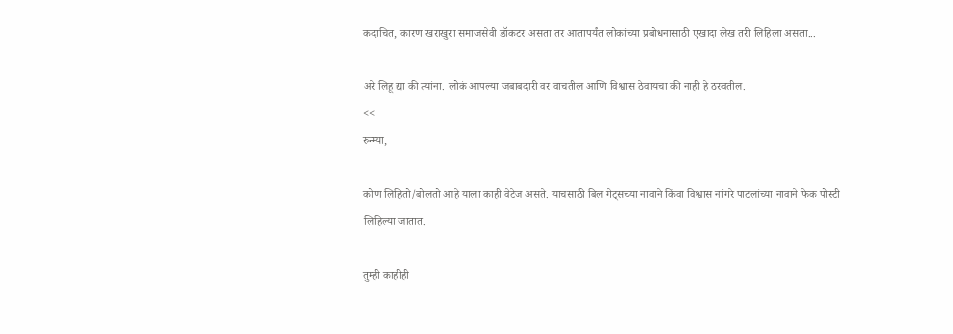कदाचित, कारण खराखुरा समाजसेवी डॉकटर असता तर आतापर्यंत लोकांच्या प्रबोधनासाठी एखादा लेख तरी लिहिला असता...

अरे लिहू द्या की त्यांना. लोकं आपल्या जबाबदारी वर वाचतील आणि विश्वास ठेवायचा की नाही हे ठरवतील.
<<
रुन्म्या,

कोण लिहितो/बोलतो आहे याला काही वेटेज असते. याचसाठी बिल गेट्सच्या नावाने किंवा विश्वास नांगरे पाटलांच्या नावाने फेक पोस्टी लिहिल्या जातात.

तुम्ही काहीही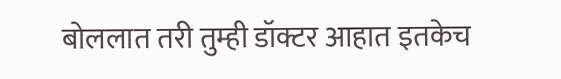बोललात तरी तुम्ही डॉक्टर आहात इतकेच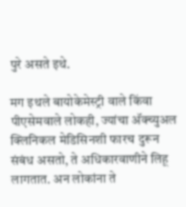पुरे असते इथे.

मग इथले बायोकेमेस्ट्री वाले किंवा पीएसेमवाले लोकही, ज्यांचा अ‍ॅक्च्युअल क्लिनिकल मेडिसिनशी फारच दुरून संबंध असतो, ते अधिकारवाणीने लिहू लागतात. अन लोकांना ते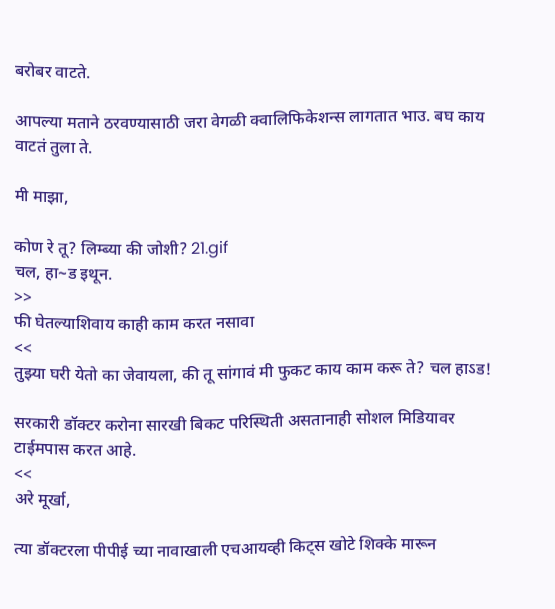बरोबर वाटते.

आपल्या मताने ठरवण्यासाठी जरा वेगळी क्वालिफिकेशन्स लागतात भाउ. बघ काय वाटतं तुला ते.

मी माझा,

कोण रे तू? लिम्ब्या की जोशी? 21.gif
चल, हा~ड इथून.
>>
फी घेतल्याशिवाय काही काम करत नसावा
<<
तुझ्या घरी येतो का जेवायला, की तू सांगावं मी फुकट काय काम करू ते? चल हाऽड!

सरकारी डॉक्टर करोना सारखी बिकट परिस्थिती असतानाही सोशल मिडियावर टाईमपास करत आहे.
<<
अरे मूर्खा,

त्या डॉक्टरला पीपीई च्या नावाखाली एचआयव्ही किट्स खोटे शिक्के मारून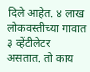दिले आहेत. ४ लाख लोकवस्तीच्या गावात ३ व्हेंटीलेटर असतात. तो काय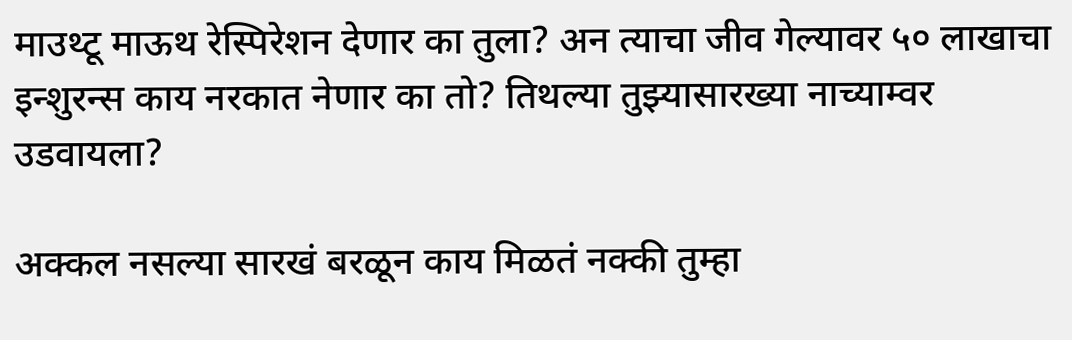माउथ्टू माऊथ रेस्पिरेशन देणार का तुला? अन त्याचा जीव गेल्यावर ५० लाखाचा इन्शुरन्स काय नरकात नेणार का तो? तिथल्या तुझ्यासारख्या नाच्याम्वर उडवायला?

अक्कल नसल्या सारखं बरळून काय मिळतं नक्की तुम्हा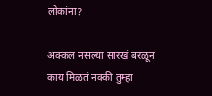लोकांना?

अक्कल नसल्या सारखं बरळून काय मिळतं नक्की तुम्हा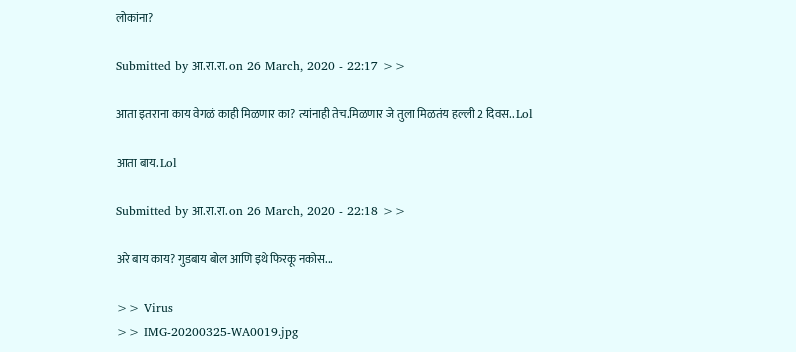लोकांना?

Submitted by आ.रा.रा. on 26 March, 2020 - 22:17 >>

आता इतराना काय वेगळं काही मिळणार का? त्यांनाही तेच.मिळणार जे तुला मिळतंय हल्ली 2 दिवस.. Lol

आता बाय. Lol

Submitted by आ.रा.रा. on 26 March, 2020 - 22:18 >>

अरे बाय काय? गुडबाय बोल आणि इथे फिरकू नकोस...

>> Virus
>> IMG-20200325-WA0019.jpg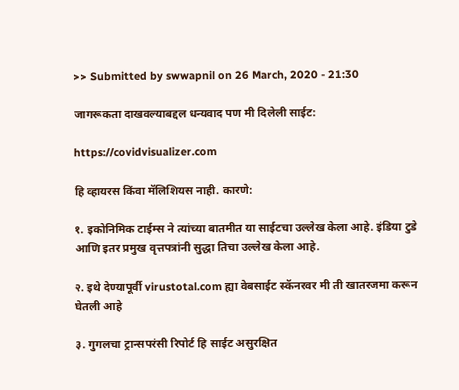>> Submitted by swwapnil on 26 March, 2020 - 21:30

जागरूकता दाखवल्याबद्दल धन्यवाद पण मी दिलेली साईट:

https://covidvisualizer.com

हि व्हायरस किंवा मॅलिशियस नाही. कारणे:

१. इकोनिमिक टाईम्स ने त्यांच्या बातमीत या साईटचा उल्लेख केला आहे. इंडिया टुडे आणि इतर प्रमुख वृत्तपत्रांनी सुद्धा तिचा उल्लेख केला आहे.

२. इथे देण्यापूर्वी virustotal.com ह्या वेबसाईट स्कॅनरवर मी ती खातरजमा करून घेतली आहे

३. गुगलचा ट्रान्सपरंसी रिपोर्ट हि साईट असुरक्षित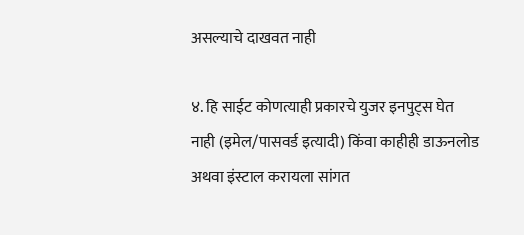असल्याचे दाखवत नाही

४. हि साईट कोणत्याही प्रकारचे युजर इनपुट्स घेत नाही (इमेल/पासवर्ड इत्यादी) किंवा काहीही डाऊनलोड अथवा इंस्टाल करायला सांगत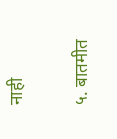नाही

५. बातमीत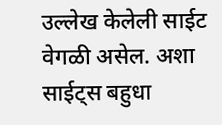उल्लेख केलेली साईट वेगळी असेल. अशा साईट्स बहुधा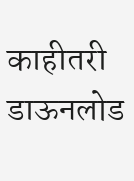काहीतरी डाऊनलोड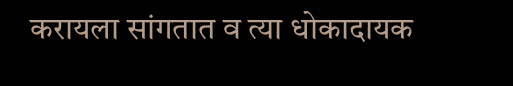करायला सांगतात व त्या धोकादायक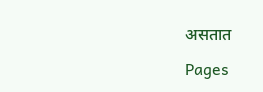असतात

Pages